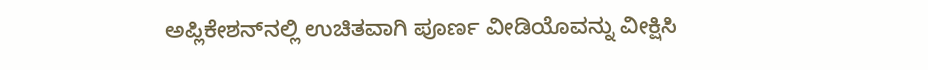ಅಪ್ಲಿಕೇಶನ್‌ನಲ್ಲಿ ಉಚಿತವಾಗಿ ಪೂರ್ಣ ವೀಡಿಯೊವನ್ನು ವೀಕ್ಷಿಸಿ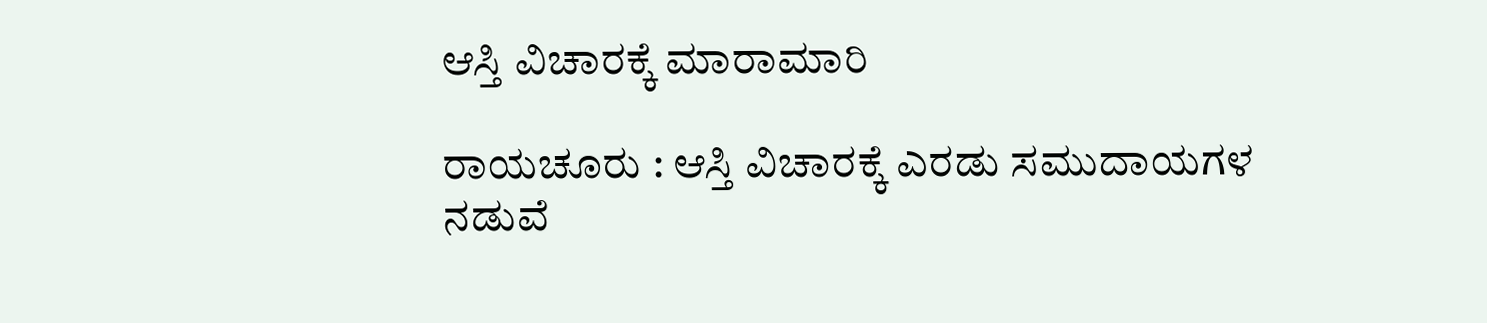ಆಸ್ತಿ ವಿಚಾರಕ್ಕೆ ಮಾರಾಮಾರಿ

ರಾಯಚೂರು : ಆಸ್ತಿ ವಿಚಾರಕ್ಕೆ ಎರಡು ಸಮುದಾಯಗಳ ನಡುವೆ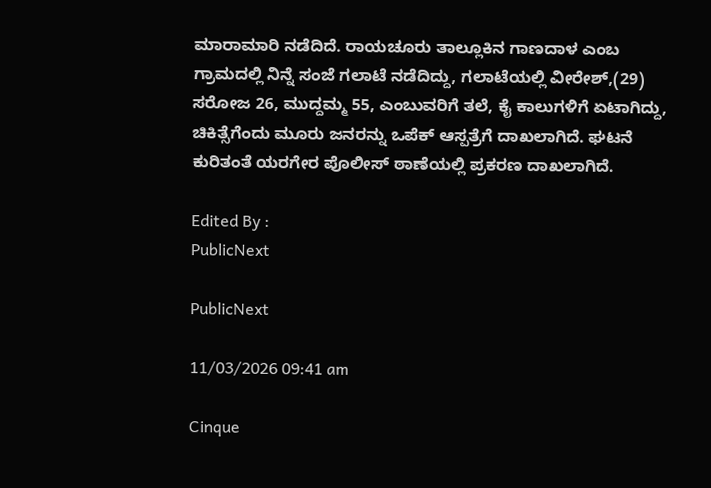ಮಾರಾಮಾರಿ ನಡೆದಿದೆ. ರಾಯಚೂರು ತಾಲ್ಲೂಕಿನ ಗಾಣದಾಳ ಎಂಬ ಗ್ರಾಮದಲ್ಲಿ ನಿನ್ನೆ ಸಂಜೆ ಗಲಾಟೆ ನಡೆದಿದ್ದು, ಗಲಾಟೆಯಲ್ಲಿ ವೀರೇಶ್,(29) ಸರೋಜ 26, ಮುದ್ದಮ್ಮ 55, ಎಂಬುವರಿಗೆ ತಲೆ, ಕೈ ಕಾಲುಗಳಿಗೆ ಏಟಾಗಿದ್ದು, ಚಿಕಿತ್ಸೆಗೆಂದು ಮೂರು ಜನರನ್ನು ಒಪೆಕ್ ಆಸ್ಪತ್ರೆಗೆ ದಾಖಲಾಗಿದೆ. ಘಟನೆ ಕುರಿತಂತೆ ಯರಗೇರ ಪೊಲೀಸ್ ಠಾಣೆಯಲ್ಲಿ ಪ್ರಕರಣ ದಾಖಲಾಗಿದೆ.

Edited By :
PublicNext

PublicNext

11/03/2026 09:41 am

Cinque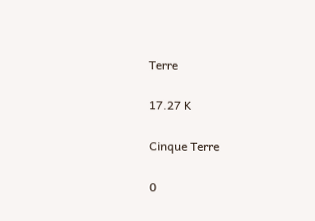Terre

17.27 K

Cinque Terre

0